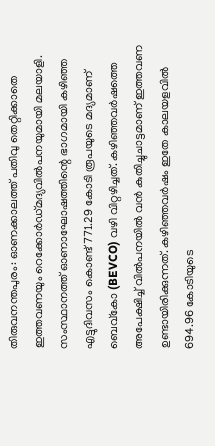തിരുവനന്തപുരം: ഓണക്കാലത്ത് പതിവു തെറ്റിക്കാതെ ഇത്തവണയും റെക്കോർഡ്മദ്യവിൽപനയുമായി മലയാളി. സംസ്ഥാനത്ത് ഓണാഘോഷത്തിന്റെ ഭാഗമായി കഴിഞ്ഞ എട്ടുദിവസം കൊണ്ട് 771.29 കോടി രൂപയുടെ മദ്യമാണ് ബെവ്കോ (BEVCO) വഴി വിറ്റഴിച്ചത്. കഴിഞ്ഞവർഷത്തെ അപേക്ഷിച്ച് വിൽപനയിൽ വൻ കുതിച്ചുചാട്ടമാണ് ഇത്തവണ ഉണ്ടായിരിക്കുന്നത്. കഴിഞ്ഞവർഷം ഇതേ കാലയളവിൽ 694.96 കോടിയുടെ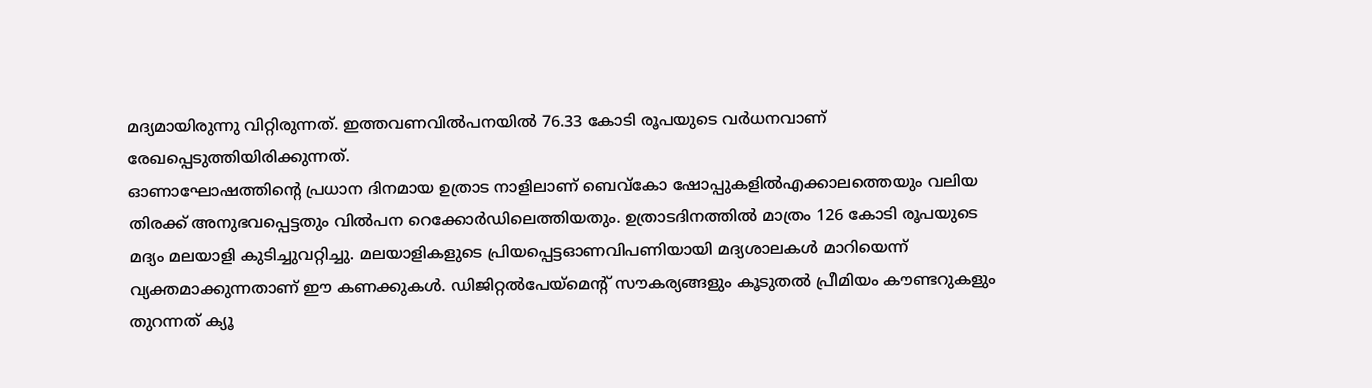മദ്യമായിരുന്നു വിറ്റിരുന്നത്. ഇത്തവണവിൽപനയിൽ 76.33 കോടി രൂപയുടെ വർധനവാണ് രേഖപ്പെടുത്തിയിരിക്കുന്നത്.
ഓണാഘോഷത്തിന്റെ പ്രധാന ദിനമായ ഉത്രാട നാളിലാണ് ബെവ്കോ ഷോപ്പുകളിൽഎക്കാലത്തെയും വലിയ തിരക്ക് അനുഭവപ്പെട്ടതും വിൽപന റെക്കോർഡിലെത്തിയതും. ഉത്രാടദിനത്തിൽ മാത്രം 126 കോടി രൂപയുടെ മദ്യം മലയാളി കുടിച്ചുവറ്റിച്ചു. മലയാളികളുടെ പ്രിയപ്പെട്ടഓണവിപണിയായി മദ്യശാലകൾ മാറിയെന്ന് വ്യക്തമാക്കുന്നതാണ് ഈ കണക്കുകൾ. ഡിജിറ്റൽപേയ്മെന്റ് സൗകര്യങ്ങളും കൂടുതൽ പ്രീമിയം കൗണ്ടറുകളും തുറന്നത് ക്യൂ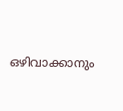ഒഴിവാക്കാനും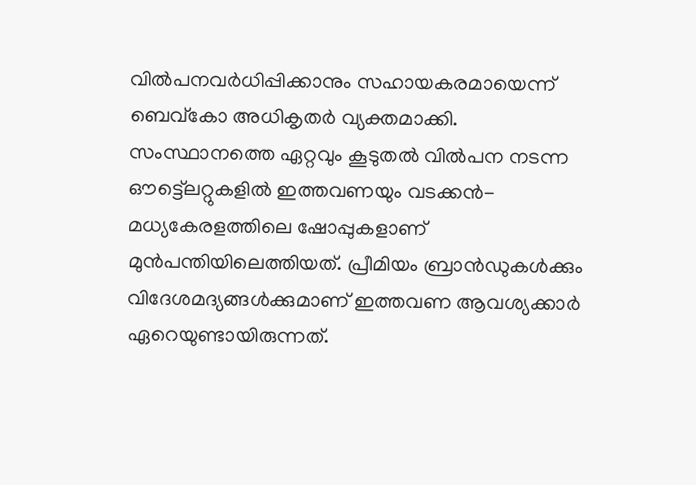വിൽപനവർധിപ്പിക്കാനും സഹായകരമായെന്ന് ബെവ്കോ അധികൃതർ വ്യക്തമാക്കി.
സംസ്ഥാനത്തെ ഏറ്റവും കൂടുതൽ വിൽപന നടന്ന ഔട്ട്ലെറ്റുകളിൽ ഇത്തവണയും വടക്കൻ-മധ്യകേരളത്തിലെ ഷോപ്പുകളാണ് മുൻപന്തിയിലെത്തിയത്. പ്രീമിയം ബ്രാൻഡുകൾക്കും വിദേശമദ്യങ്ങൾക്കുമാണ് ഇത്തവണ ആവശ്യക്കാർ ഏറെയുണ്ടായിരുന്നത്.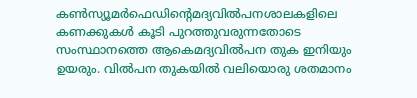കൺസ്യൂമർഫെഡിന്റെമദ്യവിൽപനശാലകളിലെ കണക്കുകൾ കൂടി പുറത്തുവരുന്നതോടെ സംസ്ഥാനത്തെ ആകെമദ്യവിൽപന തുക ഇനിയും ഉയരും. വിൽപന തുകയിൽ വലിയൊരു ശതമാനം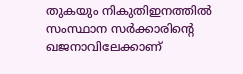തുകയും നികുതിഇനത്തിൽ സംസ്ഥാന സർക്കാരിന്റെ ഖജനാവിലേക്കാണ്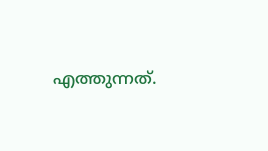എത്തുന്നത്.